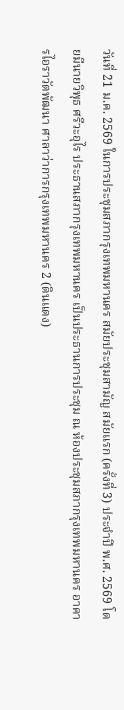วันที่ 21 ม.ค. 2569 ในการประชุมสภากรุงเทพมหานคร สมัยประชุมสามัญ สมัยแรก (ครั้งที่ 3) ประจำปี พ.ศ. 2569 โดยมีนายวิพุธ ศรีวะอุไร ประธานสภากรุงเทพมหานคร เป็นประธานการประชุม ณ ห้องประชุมสภากรุงเทพมหานคร อาคารไอราวัตพัฒนา ศาลาว่าการกรุงเทพมหานคร 2 (ดินแดง)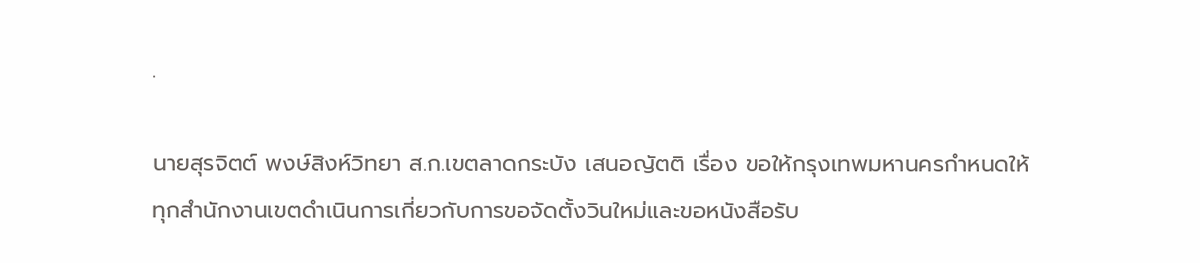.

นายสุรจิตต์ พงษ์สิงห์วิทยา ส.ก.เขตลาดกระบัง เสนอญัตติ เรื่อง ขอให้กรุงเทพมหานครกำหนดให้ทุกสำนักงานเขตดำเนินการเกี่ยวกับการขอจัดตั้งวินใหม่และขอหนังสือรับ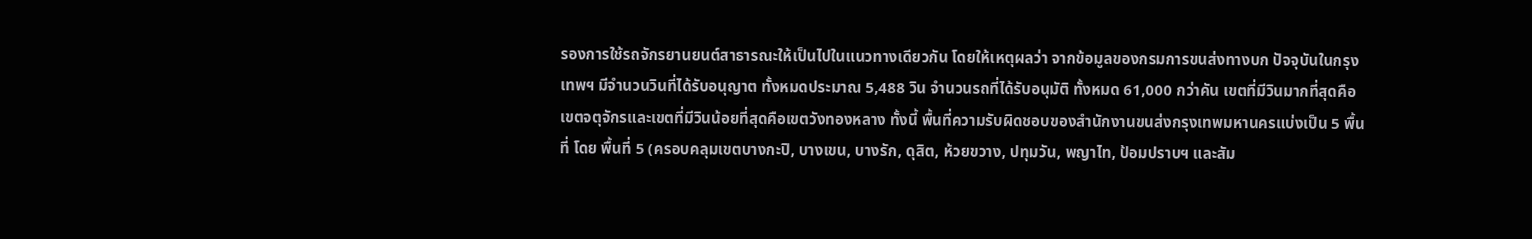รองการใช้รถจักรยานยนต์สาธารณะให้เป็นไปในแนวทางเดียวกัน โดยให้เหตุผลว่า จากข้อมูลของกรมการขนส่งทางบก ปัจจุบันในกรุงเทพฯ มีจำนวนวินที่ได้รับอนุญาต ทั้งหมดประมาณ 5,488 วิน จำนวนรถที่ได้รับอนุมัติ ทั้งหมด 61,000 กว่าคัน เขตที่มีวินมากที่สุดคือเขตจตุจักรและเขตที่มีวินน้อยที่สุดคือเขตวังทองหลาง ทั้งนี้ พื้นที่ความรับผิดชอบของสำนักงานขนส่งกรุงเทพมหานครแบ่งเป็น 5 พื้นที่ โดย พื้นที่ 5 (ครอบคลุมเขตบางกะปิ, บางเขน, บางรัก, ดุสิต, ห้วยขวาง, ปทุมวัน, พญาไท, ป้อมปราบฯ และสัม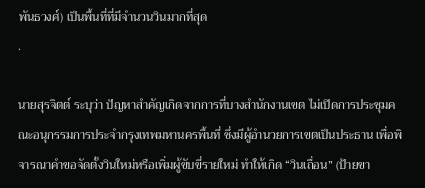พันธวงศ์) เป็นพื้นที่ที่มีจำนวนวินมากที่สุด
.

นายสุรจิตต์ ระบุว่า ปัญหาสำคัญเกิดจากการที่บางสำนักงานเขต ไม่เปิดการประชุมคณะอนุกรรมการประจำกรุงเทพมหานครพื้นที่ ซึ่งมีผู้อำนวยการเขตเป็นประธาน เพื่อพิจารณาคำขอจัดตั้งวินใหม่หรือเพิ่มผู้ขับขี่รายใหม่ ทำให้เกิด “วินเถื่อน” (ป้ายขา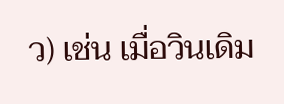ว) เช่น เมื่อวินเดิม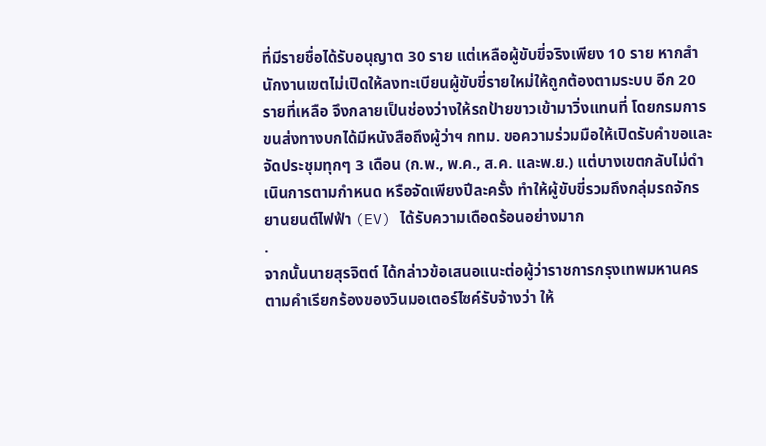ที่มีรายชื่อได้รับอนุญาต 30 ราย แต่เหลือผู้ขับขี่จริงเพียง 10 ราย หากสำนักงานเขตไม่เปิดให้ลงทะเบียนผู้ขับขี่รายใหม่ให้ถูกต้องตามระบบ อีก 20 รายที่เหลือ จึงกลายเป็นช่องว่างให้รถป้ายขาวเข้ามาวิ่งแทนที่ โดยกรมการขนส่งทางบกได้มีหนังสือถึงผู้ว่าฯ กทม. ขอความร่วมมือให้เปิดรับคำขอและจัดประชุมทุกๆ 3 เดือน (ก.พ., พ.ค., ส.ค. และพ.ย.) แต่บางเขตกลับไม่ดำเนินการตามกำหนด หรือจัดเพียงปีละครั้ง ทำให้ผู้ขับขี่รวมถึงกลุ่มรถจักรยานยนต์ไฟฟ้า (EV) ได้รับความเดือดร้อนอย่างมาก
.
จากนั้นนายสุรจิตต์ ได้กล่าวข้อเสนอแนะต่อผู้ว่าราชการกรุงเทพมหานคร ตามคำเรียกร้องของวินมอเตอร์ไซค์รับจ้างว่า ให้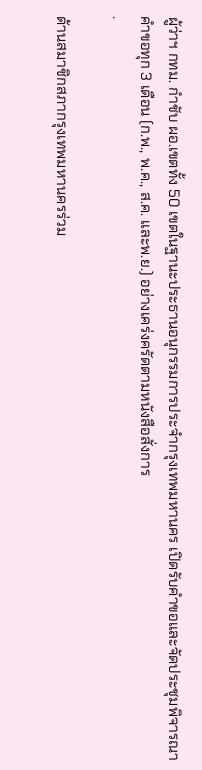ผู้ว่าฯ กทม. กำชับ ผอ.เขตทั้ง 50 เขตในฐานะประธานอนุกรรมการประจำกรุงเทพมหานคร เปิดรับคำขอและจัดประชุมพิจารณาคำขอทุก 3 เดือน (ก.พ., พ.ค., ส.ค. และพ.ย.) อย่างเคร่งครัดตามหนังสือสั่งการ
.

ด้านสมาชิกสภากรุงเทพมหานครร่วม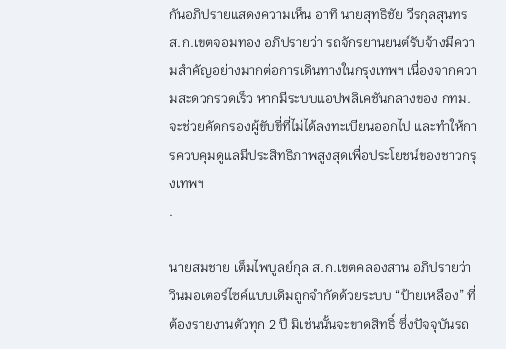กันอภิปรายแสดงความเห็น อาทิ นายสุทธิชัย วีรกุลสุนทร ส.ก.เขตจอมทอง อภิปรายว่า รถจักรยานยนต์รับจ้างมีความสำคัญอย่างมากต่อการเดินทางในกรุงเทพฯ เนื่องจากความสะดวกรวดเร็ว หากมีระบบแอปพลิเคชันกลางของ กทม. จะช่วยคัดกรองผู้ขับขี่ที่ไม่ได้ลงทะเบียนออกไป และทำให้การควบคุมดูแลมีประสิทธิภาพสูงสุดเพื่อประโยชน์ของชาวกรุงเทพฯ
.

นายสมชาย เต็มไพบูลย์กุล ส.ก.เขตคลองสาน อภิปรายว่า วินมอเตอร์ไซค์แบบเดิมถูกจำกัดด้วยระบบ “ป้ายเหลือง” ที่ต้องรายงานตัวทุก 2 ปี มิเช่นนั้นจะขาดสิทธิ์ ซึ่งปัจจุบันรถ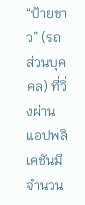“ป้ายขาว” (รถส่วนบุคคล) ที่วิ่งผ่านแอปพลิเคชันมีจำนวน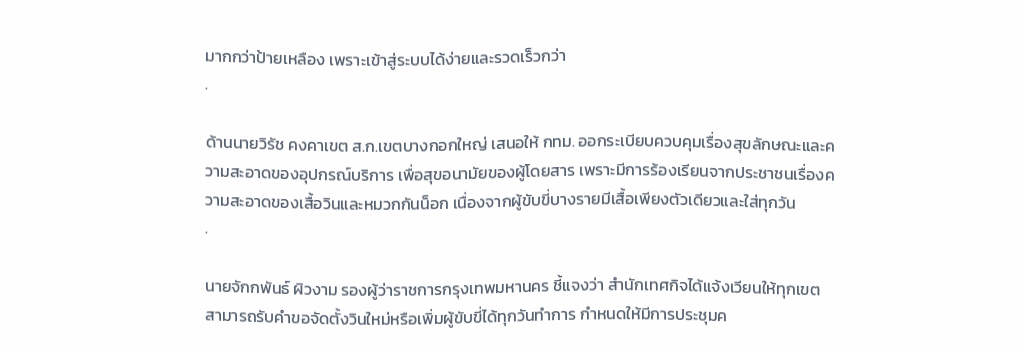มากกว่าป้ายเหลือง เพราะเข้าสู่ระบบได้ง่ายและรวดเร็วกว่า
.

ด้านนายวิรัช คงคาเขต ส.ก.เขตบางกอกใหญ่ เสนอให้ กทม. ออกระเบียบควบคุมเรื่องสุขลักษณะและความสะอาดของอุปกรณ์บริการ เพื่อสุขอนามัยของผู้โดยสาร เพราะมีการร้องเรียนจากประชาชนเรื่องความสะอาดของเสื้อวินและหมวกกันน็อก เนื่องจากผู้ขับขี่บางรายมีเสื้อเพียงตัวเดียวและใส่ทุกวัน
.

นายจักกพันธ์ ผิวงาม รองผู้ว่าราชการกรุงเทพมหานคร ชี้แจงว่า สำนักเทศกิจได้แจ้งเวียนให้ทุกเขตสามารถรับคำขอจัดตั้งวินใหม่หรือเพิ่มผู้ขับขี่ได้ทุกวันทำการ กำหนดให้มีการประชุมค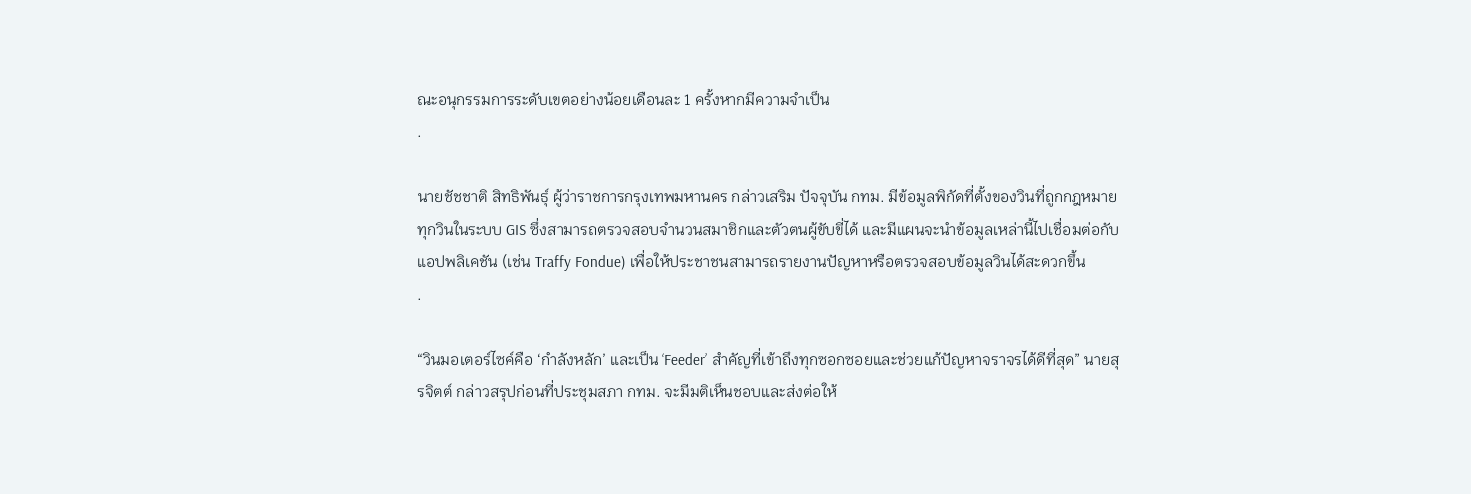ณะอนุกรรมการระดับเขตอย่างน้อยเดือนละ 1 ครั้งหากมีความจำเป็น
.

นายชัชชาติ สิทธิพันธุ์ ผู้ว่าราชการกรุงเทพมหานคร กล่าวเสริม ปัจจุบัน กทม. มีข้อมูลพิกัดที่ตั้งของวินที่ถูกกฎหมายทุกวินในระบบ GIS ซึ่งสามารถตรวจสอบจำนวนสมาชิกและตัวตนผู้ขับขี่ได้ และมีแผนจะนำข้อมูลเหล่านี้ไปเชื่อมต่อกับแอปพลิเคชัน (เช่น Traffy Fondue) เพื่อให้ประชาชนสามารถรายงานปัญหาหรือตรวจสอบข้อมูลวินได้สะดวกขึ้น
.

“วินมอเตอร์ไซค์คือ ‘กำลังหลัก’ และเป็น ‘Feeder’ สำคัญที่เข้าถึงทุกซอกซอยและช่วยแก้ปัญหาจราจรได้ดีที่สุด” นายสุรจิตต์ กล่าวสรุปก่อนที่ประชุมสภา กทม. จะมีมติเห็นชอบและส่งต่อให้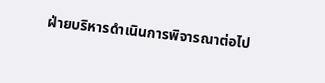ฝ่ายบริหารดำเนินการพิจารณาต่อไป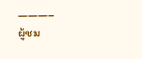———–
ผู้ชม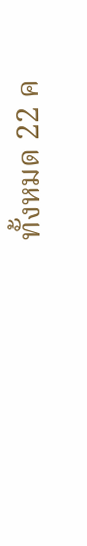ทั้งหมด 22 ค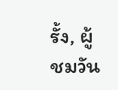รั้ง, ผู้ชมวัน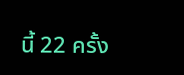นี้ 22 ครั้ง